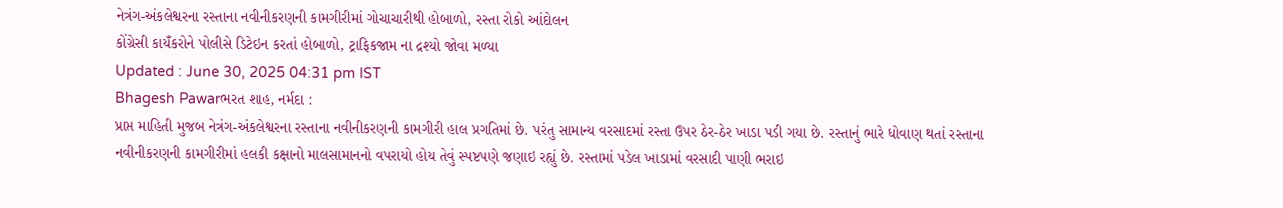નેત્રંગ-અંકલેશ્વરના રસ્તાના નવીનીકરણની કામગીરીમાં ગોચાચારીથી હોબાળો, રસ્તા રોકો આંદોલન
કોંગ્રેસી કાયઁકરોને પોલીસે ડિટેઇન કરતાં હોબાળો, ટ્રાફિકજામ ના દ્રશ્યો જોવા મળ્યા
Updated : June 30, 2025 04:31 pm IST
Bhagesh Pawarભરત શાહ, નર્મદા :
પ્રાપ્ત માહિતી મુજબ નેત્રંગ-અંકલેશ્વરના રસ્તાના નવીનીકરણની કામગીરી હાલ પ્રગતિમાં છે. પરંતુ સામાન્ય વરસાદમાં રસ્તા ઉપર ઠેર-ઠેર ખાડા પડી ગયા છે. રસ્તાનું ભારે ધોવાણ થતાં રસ્તાના નવીનીકરણની કામગીરીમાં હલકી કક્ષાનો માલસામાનનો વપરાયો હોય તેવું સ્પષ્ટપણે જણાઇ રહ્યું છે. રસ્તામાં પડેલ ખાડામાં વરસાદી પાણી ભરાઇ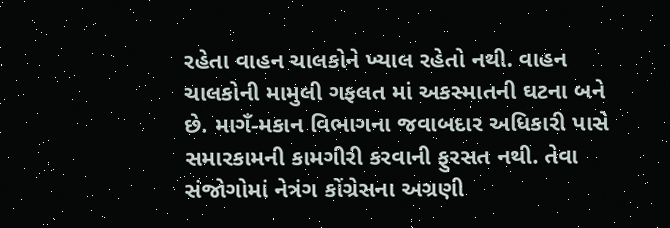રહેતા વાહન ચાલકોને ખ્યાલ રહેતો નથી. વાહન ચાલકોની મામુલી ગફલત માં અકસ્માતની ઘટના બને છે. માગઁ-મકાન વિભાગના જવાબદાર અધિકારી પાસે સમારકામની કામગીરી કરવાની ફુરસત નથી. તેવા સંજોગોમાં નેત્રંગ કોંગ્રેસના અગ્રણી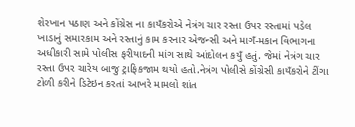શેરખાન પઠાણ અને કોંગ્રેસ ના કાયઁકરોએ નેત્રંગ ચાર રસ્તા ઉપર રસ્તામાં પડેલ ખાડાનું સમારકામ અને રસ્તાનું કામ કરનાર એજન્સી અને માગઁ-મકાન વિભાગના અધીકારી સામે પોલીસ ફરીયાદની માંગ સાથે આંદોલન કયુઁ હતું. જેમાં નેત્રંગ ચાર રસ્તા ઉપર ચારેય બાજુ ટ્રાફિકજામ થયો હતો.નેત્રંગ પોલીસે કોંગ્રેસી કાયઁકરોને ટીંગા ટોળી કરીને ડિટેઇન કરતાં આખરે મામલો શાંત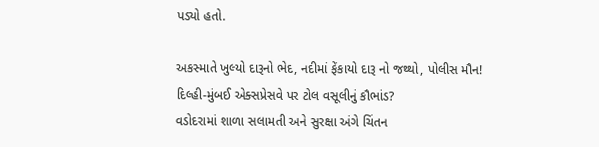પડ્યો હતો.

અકસ્માતે ખુલ્યો દારૂનો ભેદ, નદીમાં ફેંકાયો દારૂ નો જથ્થો, પોલીસ મૌન!
દિલ્હી-મુંબઈ એક્સપ્રેસવે પર ટોલ વસૂલીનું કૌભાંડ?
વડોદરામાં શાળા સલામતી અને સુરક્ષા અંગે ચિંતન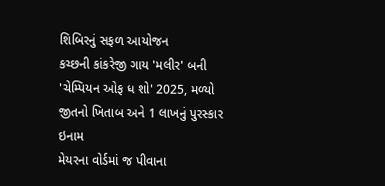શિબિરનું સફળ આયોજન
કચ્છની કાંકરેજી ગાય 'મલીર' બની 'ચેમ્પિયન ઓફ ધ શો' 2025, મળ્યો જીતનો ખિતાબ અને 1 લાખનું પુરસ્કાર ઇનામ
મેયરના વોર્ડમાં જ પીવાના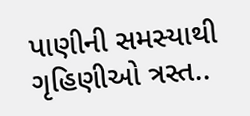પાણીની સમસ્યાથી ગૃહિણીઓ ત્રસ્ત..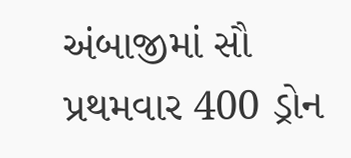અંબાજીમાં સૌ પ્રથમવાર 400 ડ્રોન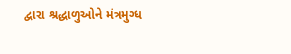દ્વારા શ્રદ્ધાળુઓને મંત્રમુગ્ધ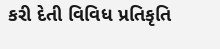કરી દેતી વિવિધ પ્રતિકૃતિ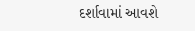દર્શાવામાં આવશે